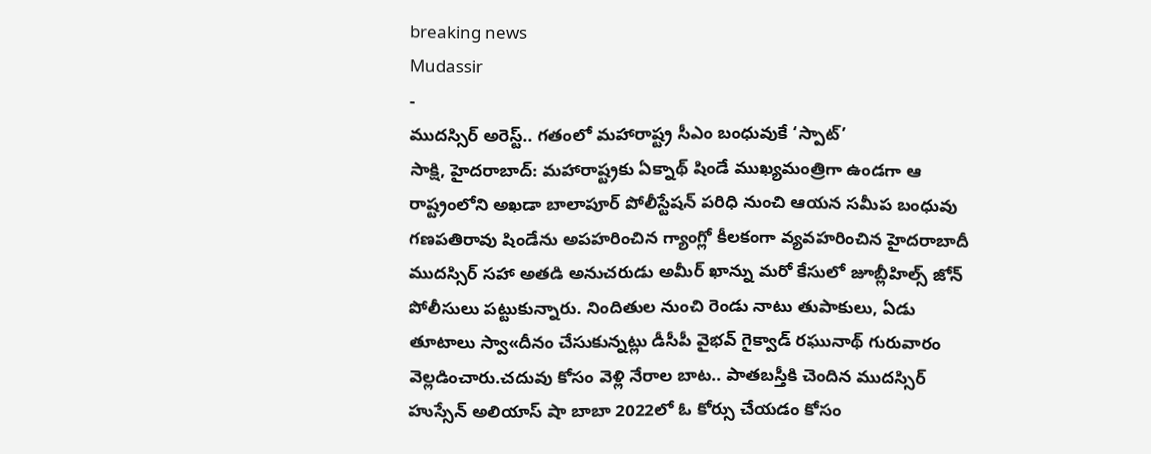breaking news
Mudassir
-
ముదస్సిర్ అరెస్ట్.. గతంలో మహారాష్ట్ర సీఎం బంధువుకే ‘స్పాట్’
సాక్షి, హైదరాబాద్: మహారాష్ట్రకు ఏక్నాథ్ షిండే ముఖ్యమంత్రిగా ఉండగా ఆ రాష్ట్రంలోని అఖడా బాలాపూర్ పోలీస్టేషన్ పరిధి నుంచి ఆయన సమీప బంధువు గణపతిరావు షిండేను అపహరించిన గ్యాంగ్లో కీలకంగా వ్యవహరించిన హైదరాబాదీ ముదస్సిర్ సహా అతడి అనుచరుడు అమీర్ ఖాన్ను మరో కేసులో జూబ్లీహిల్స్ జోన్ పోలీసులు పట్టుకున్నారు. నిందితుల నుంచి రెండు నాటు తుపాకులు, ఏడు తూటాలు స్వా«దీనం చేసుకున్నట్లు డీసీపీ వైభవ్ గైక్వాడ్ రఘునాథ్ గురువారం వెల్లడించారు.చదువు కోసం వెళ్లి నేరాల బాట.. పాతబస్తీకి చెందిన ముదస్సిర్ హుస్సేన్ అలియాస్ షా బాబా 2022లో ఓ కోర్సు చేయడం కోసం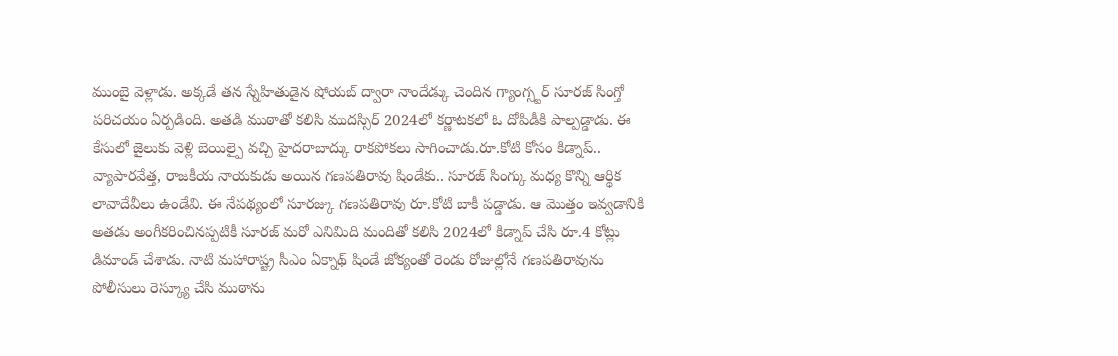ముంబై వెళ్లాడు. అక్కడే తన స్నేహితుడైన షోయబ్ ద్వారా నాందేడ్కు చెందిన గ్యాంగ్స్టర్ సూరజ్ సింగ్తో పరిచయం ఏర్పడింది. అతడి ముఠాతో కలిసి ముదస్సిర్ 2024లో కర్ణాటకలో ఓ దోపిడీకి పాల్పడ్డాడు. ఈ కేసులో జైలుకు వెళ్లి బెయిల్పై వచ్చి హైదరాబాద్కు రాకపోకలు సాగించాడు.రూ.కోటి కోసం కిడ్నాప్.. వ్యాపారవేత్త, రాజకీయ నాయకుడు అయిన గణపతిరావు షిండేకు.. సూరజ్ సింగ్కు మధ్య కొన్ని ఆర్థిక లావాదేవీలు ఉండేవి. ఈ నేపథ్యంలో సూరజ్కు గణపతిరావు రూ.కోటి బాకీ పడ్డాడు. ఆ మొత్తం ఇవ్వడానికి అతడు అంగీకరించినప్పటికీ సూరజ్ మరో ఎనిమిది మందితో కలిసి 2024లో కిడ్నాప్ చేసి రూ.4 కోట్లు డిమాండ్ చేశాడు. నాటి మహారాష్ట్ర సీఎం ఏక్నాథ్ షిండే జోక్యంతో రెండు రోజుల్లోనే గణపతిరావును పోలీసులు రెస్క్యూ చేసి ముఠాను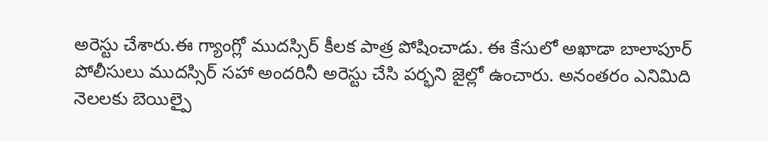అరెస్టు చేశారు.ఈ గ్యాంగ్లో ముదస్సిర్ కీలక పాత్ర పోషించాడు. ఈ కేసులో అఖాడా బాలాపూర్ పోలీసులు ముదస్సిర్ సహా అందరినీ అరెస్టు చేసి పర్భని జైల్లో ఉంచారు. అనంతరం ఎనిమిది నెలలకు బెయిల్పై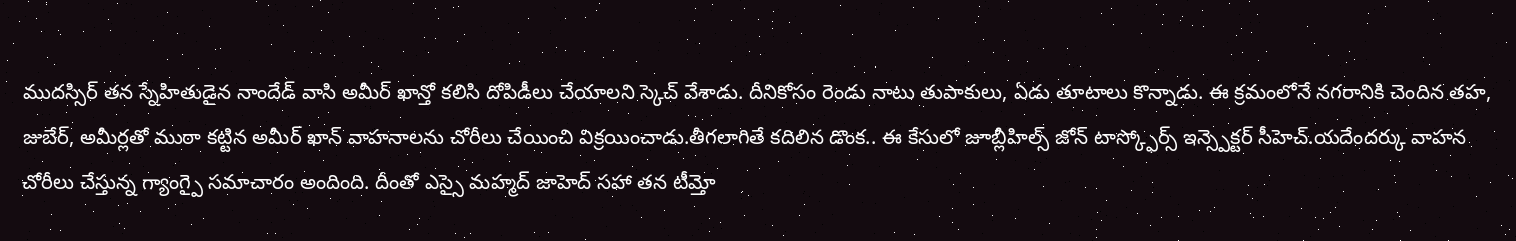ముదస్సిర్ తన స్నేహితుడైన నాందేడ్ వాసి అమీర్ ఖాన్తో కలిసి దోపిడీలు చేయాలని స్కెచ్ వేశాడు. దీనికోసం రెండు నాటు తుపాకులు, ఏడు తూటాలు కొన్నాడు. ఈ క్రమంలోనే నగరానికి చెందిన తహ, జుబేర్, అమీర్లతో ముఠా కట్టిన అమీర్ ఖాన్ వాహనాలను చోరీలు చేయించి విక్రయించాడు.తీగలాగితే కదిలిన డొంక.. ఈ కేసులో జూబ్లీహిల్స్ జోన్ టాస్క్ఫోర్స్ ఇన్స్పెక్టర్ సీహెచ్.యదేందర్కు వాహన చోరీలు చేస్తున్న గ్యాంగ్పై సమాచారం అందింది. దీంతో ఎస్సై మహ్మద్ జాహెద్ సహా తన టీమ్తో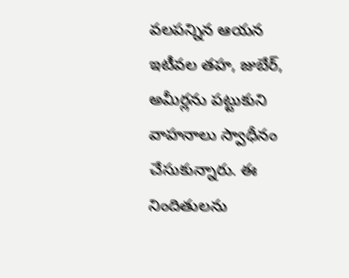వలపన్నిన ఆయన ఇటీవల తహ, జుబేర్, అమీర్లను పట్టుకుని వాహనాలు స్వాధీనం చేసుకున్నారు. ఈ నిందితులను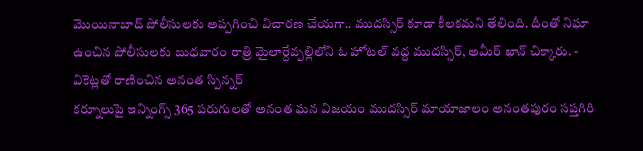మొయినాబాద్ పోలీసులకు అప్పగించి విచారణ చేయగా.. ముదస్సిర్ కూడా కీలకమని తేలింది. దీంతో నిఘా ఉంచిన పోలీసులకు బుధవారం రాత్రి మైలార్దేవ్పల్లిలోని ఓ హోటల్ వద్ద ముదస్సిర్, అమీర్ ఖాన్ చిక్కారు. -
వికెట్లతో రాణించిన అనంత స్పిన్నర్
కర్నూలుపై ఇన్నింగ్స్ 365 పరుగులతో అనంత ఘన విజయం ముదస్సిర్ మాయాజాలం అనంతపురం సప్తగిరి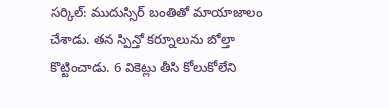సర్కిల్: ముదుస్సిర్ బంతితో మాయాజాలం చేశాడు. తన స్పిన్తో కర్నూలును బోల్తా కొట్టించాడు. 6 వికెట్లు తీసి కోలుకోలేని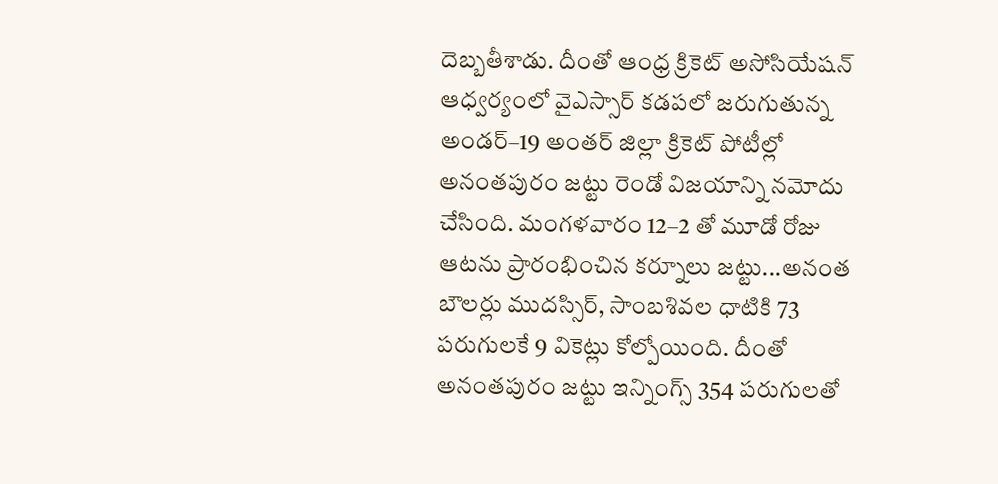దెబ్బతీశాడు. దీంతో ఆంధ్ర క్రికెట్ అసోసియేషన్ ఆధ్వర్యంలో వైఎస్సార్ కడపలో జరుగుతున్న అండర్–19 అంతర్ జిల్లా క్రికెట్ పోటీల్లో అనంతపురం జట్టు రెండో విజయాన్ని నమోదు చేసింది. మంగళవారం 12–2 తో మూడో రోజు ఆటను ప్రారంభించిన కర్నూలు జట్టు...అనంత బౌలర్లు ముదస్సిర్, సాంబశివల ధాటికి 73 పరుగులకే 9 వికెట్లు కోల్పోయింది. దీంతో అనంతపురం జట్టు ఇన్నింగ్స్ 354 పరుగులతో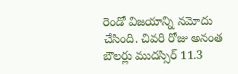రెండో విజయాన్ని నమోదు చేసింది. చివరి రోజు అనంత బౌలర్లు ముదస్సిర్ 11.3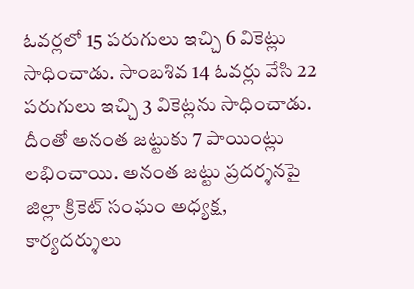ఓవర్లలో 15 పరుగులు ఇచ్చి 6 వికెట్లు సాధించాడు. సాంబశివ 14 ఓవర్లు వేసి 22 పరుగులు ఇచ్చి 3 వికెట్లను సాధించాడు. దీంతో అనంత జట్టుకు 7 పాయింట్లు లభించాయి. అనంత జట్టు ప్రదర్శనపై జిల్లా క్రికెట్ సంఘం అధ్యక్ష, కార్యదర్శులు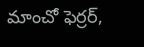మాంచో ఫెర్రర్,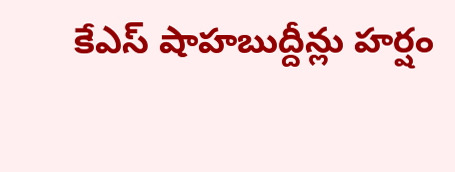కేఎస్ షాహబుద్దీన్లు హర్షం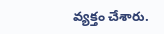వ్యక్తం చేశారు.